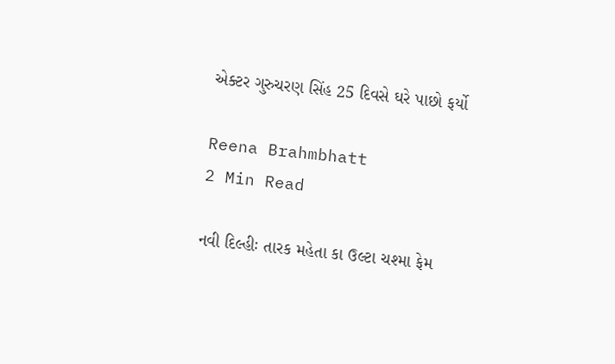એક્ટર ગુરુચરણ સિંહ 25 દિવસે ઘરે પાછો ફર્યો

Reena Brahmbhatt
2 Min Read

નવી દિલ્હીઃ તારક મહેતા કા ઉલ્ટા ચશ્મા ફેમ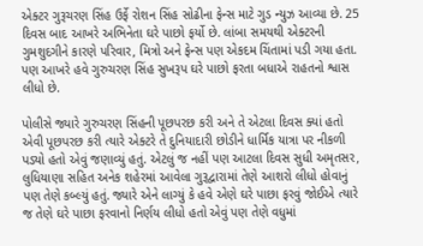એક્ટર ગુરૂચરણ સિંહ ઉર્ફે રોશન સિંહ સોઢીના ફેન્સ માટે ગુડ ન્યુઝ આવ્યા છે. 25 દિવસ બાદ આખરે અભિનેતા ઘરે પાછો ફર્યો છે. લાંબા સમયથી એક્ટરની ગુમશુદગીને કારણે પરિવાર, મિત્રો અને ફેન્સ પણ એકદમ ચિંતામાં પડી ગયા હતા. પણ આખરે હવે ગુરુચરણ સિંહ સુખરૂપ ઘરે પાછો ફરતા બધાએ રાહતનો શ્વાસ લીધો છે.

પોલીસે જ્યારે ગુરુચરણ સિંહની પૂછપરછ કરી અને તે એટલા દિવસ ક્યાં હતો એવી પૂછપરછ કરી ત્યારે એક્ટરે તે દુનિયાદારી છોડીને ધાર્મિક યાત્રા પર નીકળી પડ્યો હતો એવું જણાવ્યું હતું. એટલું જ નહીં પણ આટલા દિવસ સુધી અમૃતસર, લુધિયાણા સહિત અનેક શહેરમાં આવેલા ગુરૂદ્વારામાં તેણે આશરો લીધો હોવાનું પણ તેણે કબ્લ્યું હતું. જ્યારે એને લાગ્યું કે હવે એણે ઘરે પાછા ફરવું જોઈએ ત્યારે જ તેણે ઘરે પાછા ફરવાનો નિર્ણય લીધો હતો એવું પણ તેણે વધુમાં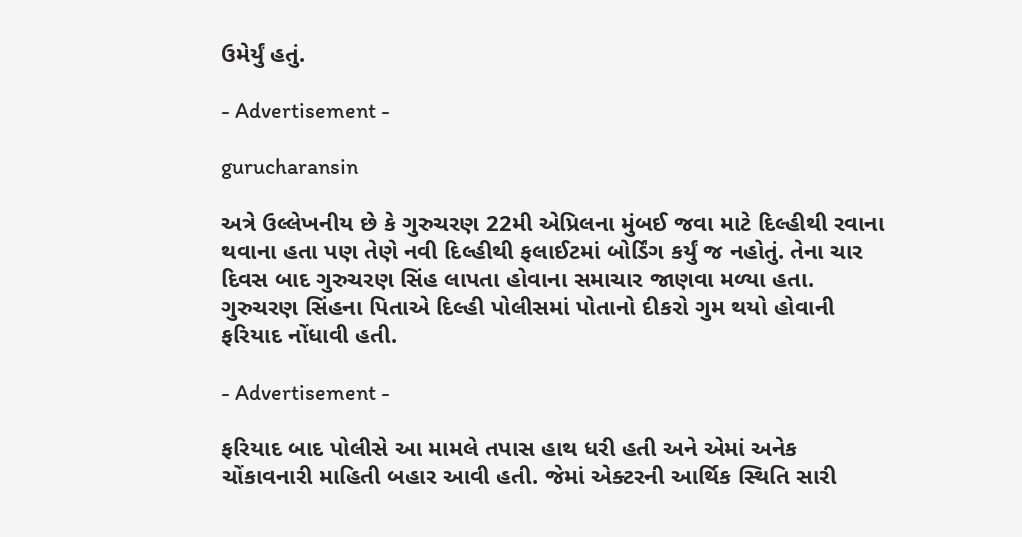ઉમેર્યું હતું.

- Advertisement -

gurucharansin

અત્રે ઉલ્લેખનીય છે કે ગુરુચરણ 22મી એપ્રિલના મુંબઈ જવા માટે દિલ્હીથી રવાના થવાના હતા પણ તેણે નવી દિલ્હીથી ફલાઈટમાં બોર્ડિંગ કર્યું જ નહોતું. તેના ચાર દિવસ બાદ ગુરુચરણ સિંહ લાપતા હોવાના સમાચાર જાણવા મળ્યા હતા. ગુરુચરણ સિંહના પિતાએ દિલ્હી પોલીસમાં પોતાનો દીકરો ગુમ થયો હોવાની ફરિયાદ નોંધાવી હતી.

- Advertisement -

ફરિયાદ બાદ પોલીસે આ મામલે તપાસ હાથ ધરી હતી અને એમાં અનેક ચોંકાવનારી માહિતી બહાર આવી હતી. જેમાં એક્ટરની આર્થિક સ્થિતિ સારી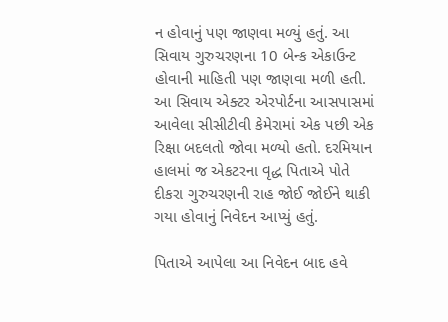ન હોવાનું પણ જાણવા મળ્યું હતું. આ સિવાય ગુરુચરણના 10 બેન્ક એકાઉન્ટ હોવાની માહિતી પણ જાણવા મળી હતી. આ સિવાય એક્ટર એરપોર્ટના આસપાસમાં આવેલા સીસીટીવી કેમેરામાં એક પછી એક રિક્ષા બદલતો જોવા મળ્યો હતો. દરમિયાન હાલમાં જ એકટરના વૃદ્ધ પિતાએ પોતે દીકરા ગુરુચરણની રાહ જોઈ જોઈને થાકી ગયા હોવાનું નિવેદન આપ્યું હતું.

પિતાએ આપેલા આ નિવેદન બાદ હવે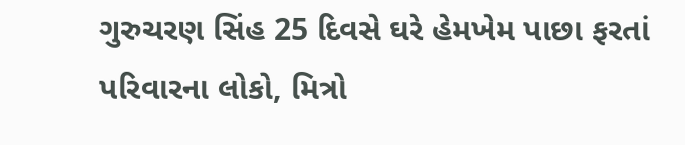ગુરુચરણ સિંહ 25 દિવસે ઘરે હેમખેમ પાછા ફરતાં પરિવારના લોકો, મિત્રો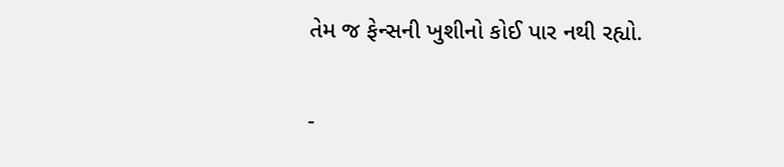તેમ જ ફેન્સની ખુશીનો કોઈ પાર નથી રહ્યો.

-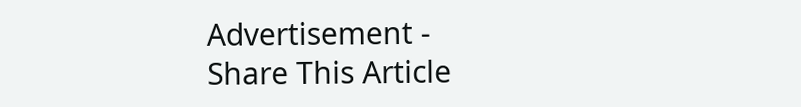Advertisement -
Share This Article